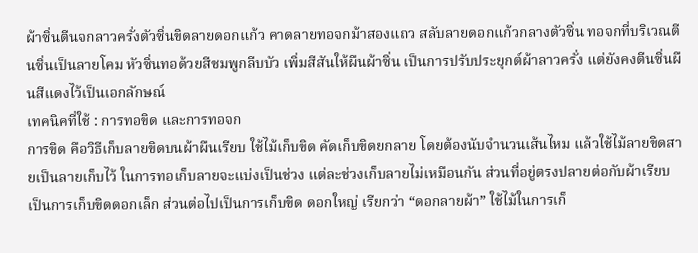ผ้าซิ่นตีนจกลาวครั่งตัวซิ่นขิดลายดอกแก้ว คาดลายทอจกม้าสองแถว สลับลายดอกแก้วกลางตัวซิ่น ทอจกที่บริเวณตีนซิ่นเป็นลายโคม หัวซิ่นทอด้วยสีชมพูกลีบบัว เพิ่มสีสันให้ผืนผ้าซิ่น เป็นการปรับประยุกต์ผ้าลาวครั่ง แต่ยังคงตีนซิ่นผืนสีแดงไว้เป็นเอกลักษณ์
เทคนิคที่ใช้ : การทอขิด และการทอจก
การขิด คือวิธีเก็บลายขิดบนผ้าผืนเรียบ ใช้ไม้เก็บขิด คัดเก็บขิดยกลาย โดยต้องนับจำนวนเส้นไหม แล้วใช้ไม้ลายขิดสายเป็นลายเก็บไว้ ในการทอเก็บลายจะแบ่งเป็นช่วง แต่ละช่วงเก็บลายไม่เหมือนกัน ส่วนที่อยู่ตรงปลายต่อกับผ้าเรียบ เป็นการเก็บขิดดอกเล็ก ส่วนต่อไปเป็นการเก็บขิด ดอกใหญ่ เรียกว่า “ดอกลายผ้า” ใช้ไม้ในการเก็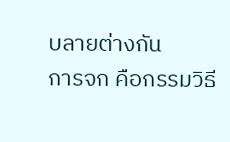บลายต่างกัน
การจก คือกรรมวิธี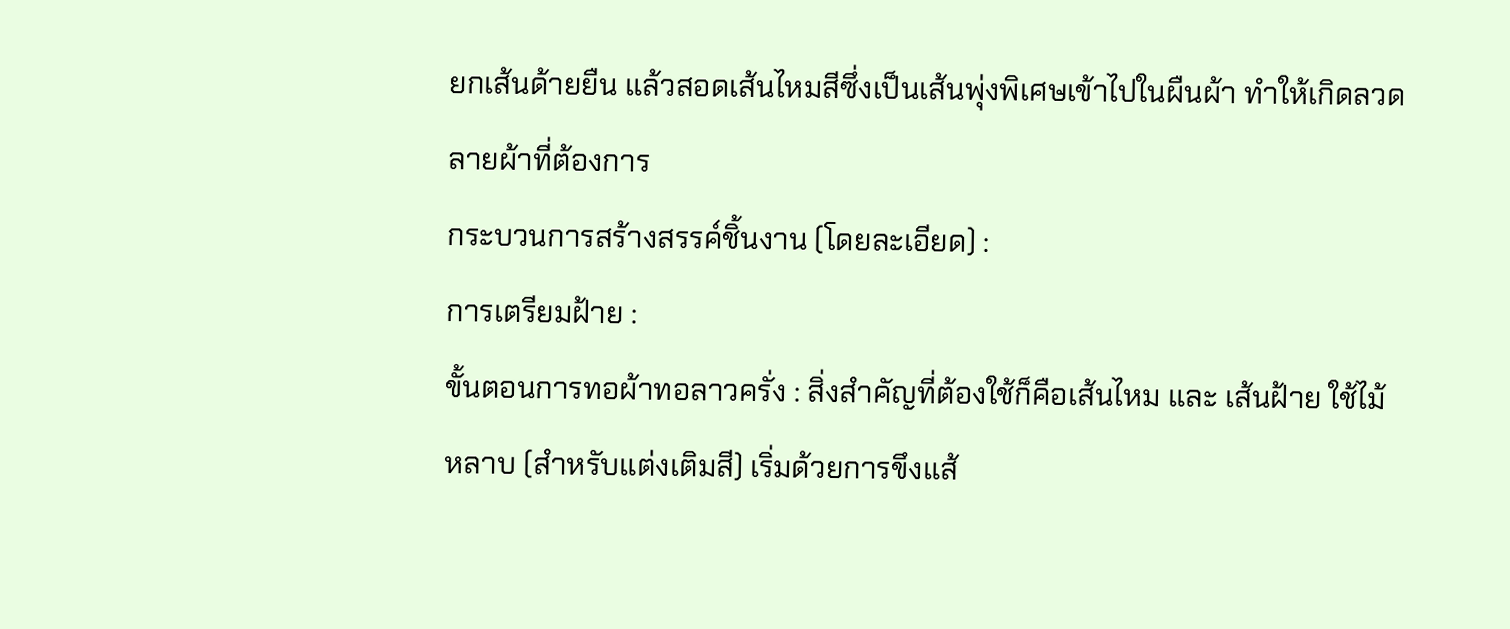ยกเส้นด้ายยืน แล้วสอดเส้นไหมสีซึ่งเป็นเส้นพุ่งพิเศษเข้าไปในผืนผ้า ทำให้เกิดลวดลายผ้าที่ต้องการ
กระบวนการสร้างสรรค์ชิ้นงาน (โดยละเอียด) :
การเตรียมฝ้าย :
ขั้นตอนการทอผ้าทอลาวครั่ง : สิ่งสำคัญที่ต้องใช้ก็คือเส้นไหม และ เส้นฝ้าย ใช้ไม้หลาบ (สำหรับแต่งเติมสี) เริ่มด้วยการขึงแส้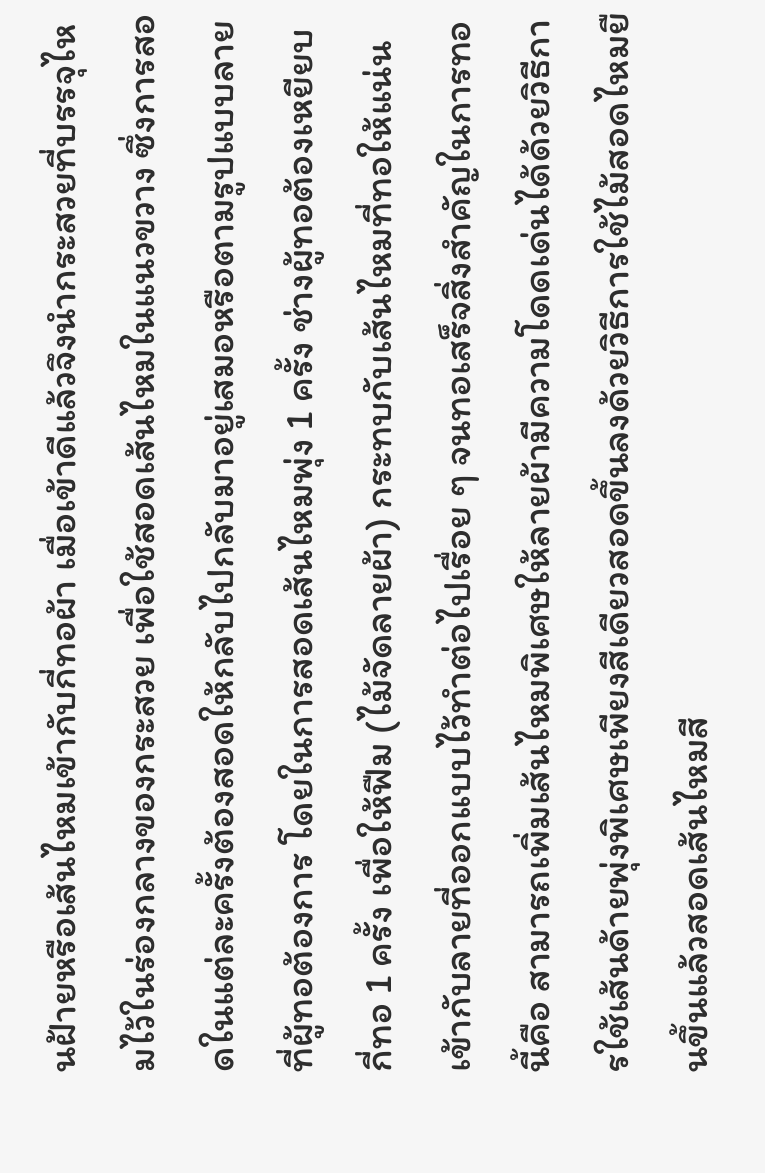นฝ้ายหรือเส้นไหมเข้ากับกี่ทอผ้า เมื่อเข้าดีแล้วจึงนำกระสวยที่บรรจุไหมไว้ในร่องกลางของกระสวย เพื่อใช้สอดเส้นไหมในแนวขวาง ซึ่งการสอดในแต่ละครั้งต้องสอดให้กลับไปกลับมาอยู่เสมอหรือตามรูปแบบลายที่ผู้ทอต้องการ โดยในการสอดเส้นไหมพุ่ง 1 ครั้ง ช่างผู้ทอต้องเหยียบกี่ทอ 1 ครั้ง เพื่อให้ฟืม (ไม้จัดลายผ้า) กระทบกับเส้นไหมที่ทอให้แน่นเข้ากับลายที่ออกแบบไว้ทำต่อไปเรื่อย ๆ จนทอเสร็จสิ่งสำคัญในการทอนี้คือ สามารถเพิ่มเส้นไหมพิเศษให้ลายผ้ามีความโดดเด่นได้ด้วยวิธีการใช้เส้นด้ายพุ่งพิเศษเพียงสีเดียวสอดขึ้นลงด้วยวิธีการใช้ไม้สอดไหมยืนขึ้นแล้วสอดเส้นไหมสี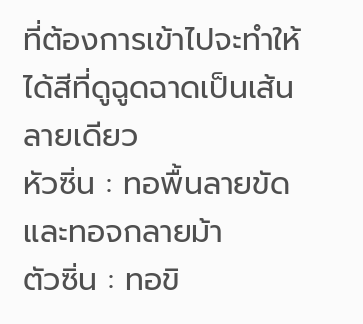ที่ต้องการเข้าไปจะทำให้ได้สีที่ดูฉูดฉาดเป็นเส้นลายเดียว
หัวซิ่น : ทอพื้นลายขัด และทอจกลายม้า
ตัวซิ่น : ทอขิ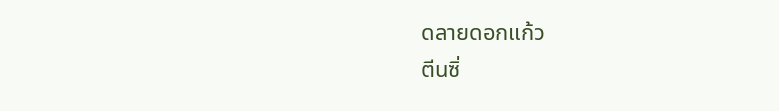ดลายดอกแก้ว
ตีนซิ่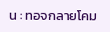น : ทอจกลายโคม